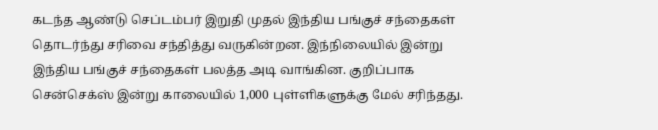கடந்த ஆண்டு செப்டம்பர் இறுதி முதல் இந்திய பங்குச் சந்தைகள் தொடர்ந்து சரிவை சந்தித்து வருகின்றன. இந்நிலையில் இன்று இந்திய பங்குச் சந்தைகள் பலத்த அடி வாங்கின. குறிப்பாக சென்செக்ஸ் இன்று காலையில் 1,000 புள்ளிகளுக்கு மேல் சரிந்தது.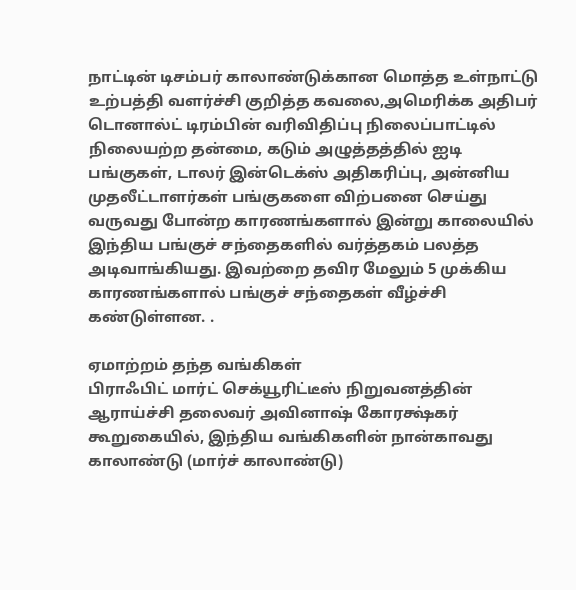நாட்டின் டிசம்பர் காலாண்டுக்கான மொத்த உள்நாட்டு உற்பத்தி வளர்ச்சி குறித்த கவலை,அமெரிக்க அதிபர் டொனால்ட் டிரம்பின் வரிவிதிப்பு நிலைப்பாட்டில் நிலையற்ற தன்மை, கடும் அழுத்தத்தில் ஐடி பங்குகள், டாலர் இன்டெக்ஸ் அதிகரிப்பு, அன்னிய முதலீட்டாளர்கள் பங்குகளை விற்பனை செய்து வருவது போன்ற காரணங்களால் இன்று காலையில் இந்திய பங்குச் சந்தைகளில் வர்த்தகம் பலத்த அடிவாங்கியது. இவற்றை தவிர மேலும் 5 முக்கிய காரணங்களால் பங்குச் சந்தைகள் வீழ்ச்சி கண்டுள்ளன. .

ஏமாற்றம் தந்த வங்கிகள்
பிராஃபிட் மார்ட் செக்யூரிட்டீஸ் நிறுவனத்தின் ஆராய்ச்சி தலைவர் அவினாஷ் கோரக்ஷ்கர் கூறுகையில், இந்திய வங்கிகளின் நான்காவது காலாண்டு (மார்ச் காலாண்டு)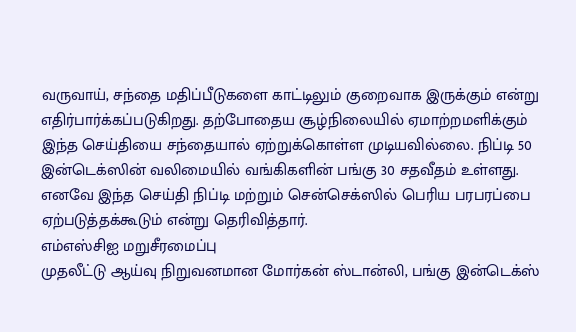வருவாய், சந்தை மதிப்பீடுகளை காட்டிலும் குறைவாக இருக்கும் என்று எதிர்பார்க்கப்படுகிறது. தற்போதைய சூழ்நிலையில் ஏமாற்றமளிக்கும் இந்த செய்தியை சந்தையால் ஏற்றுக்கொள்ள முடியவில்லை. நிப்டி 50 இன்டெக்ஸின் வலிமையில் வங்கிகளின் பங்கு 30 சதவீதம் உள்ளது. எனவே இந்த செய்தி நிப்டி மற்றும் சென்செக்ஸில் பெரிய பரபரப்பை ஏற்படுத்தக்கூடும் என்று தெரிவித்தார்.
எம்எஸ்சிஐ மறுசீரமைப்பு
முதலீட்டு ஆய்வு நிறுவனமான மோர்கன் ஸ்டான்லி, பங்கு இன்டெக்ஸ்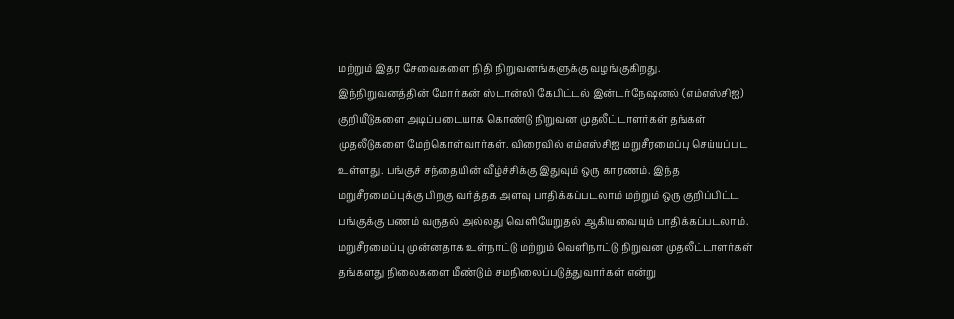மற்றும் இதர சேவைகளை நிதி நிறுவனங்களுக்கு வழங்குகிறது. இந்நிறுவனத்தின் மோர்கன் ஸ்டான்லி கேபிட்டல் இன்டர்நேஷனல் (எம்எஸ்சிஐ) குறியீடுகளை அடிப்படையாக கொண்டு நிறுவன முதலீட்டாளர்கள் தங்கள் முதலீடுகளை மேற்கொள்வார்கள். விரைவில் எம்எஸ்சிஐ மறுசீரமைப்பு செய்யப்பட உள்ளது. பங்குச் சந்தையின் வீழ்ச்சிக்கு இதுவும் ஒரு காரணம். இந்த மறுசீரமைப்புக்கு பிறகு வர்த்தக அளவு பாதிக்கப்படலாம் மற்றும் ஒரு குறிப்பிட்ட பங்குக்கு பணம் வருதல் அல்லது வெளியேறுதல் ஆகியவையும் பாதிக்கப்படலாம். மறுசீரமைப்பு முன்னதாக உள்நாட்டு மற்றும் வெளிநாட்டு நிறுவன முதலீட்டாளர்கள் தங்களது நிலைகளை மீண்டும் சமநிலைப்படுத்துவார்கள் என்று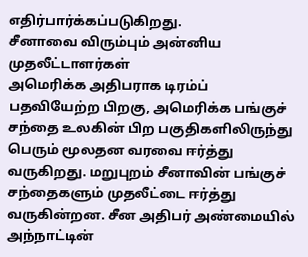எதிர்பார்க்கப்படுகிறது.
சீனாவை விரும்பும் அன்னிய முதலீட்டாளர்கள்
அமெரிக்க அதிபராக டிரம்ப் பதவியேற்ற பிறகு, அமெரிக்க பங்குச் சந்தை உலகின் பிற பகுதிகளிலிருந்து பெரும் மூலதன வரவை ஈர்த்து வருகிறது. மறுபுறம் சீனாவின் பங்குச் சந்தைகளும் முதலீட்டை ஈர்த்து வருகின்றன. சீன அதிபர் அண்மையில் அந்நாட்டின்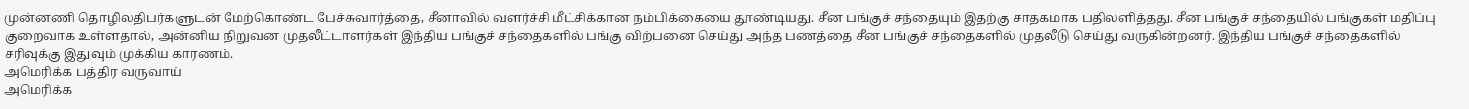முன்னணி தொழிலதிபர்களுடன் மேற்கொண்ட பேச்சுவார்த்தை, சீனாவில் வளர்ச்சி மீட்சிக்கான நம்பிக்கையை தூண்டியது. சீன பங்குச் சந்தையும் இதற்கு சாதகமாக பதிலளித்தது. சீன பங்குச் சந்தையில் பங்குகள் மதிப்பு குறைவாக உள்ளதால், அன்னிய நிறுவன முதலீட்டாளர்கள் இந்திய பங்குச் சந்தைகளில் பங்கு விற்பனை செய்து அந்த பணத்தை சீன பங்குச் சந்தைகளில் முதலீடு செய்து வருகின்றனர். இந்திய பங்குச் சந்தைகளில் சரிவுக்கு இதுவும் முக்கிய காரணம்.
அமெரிக்க பத்திர வருவாய்
அமெரிக்க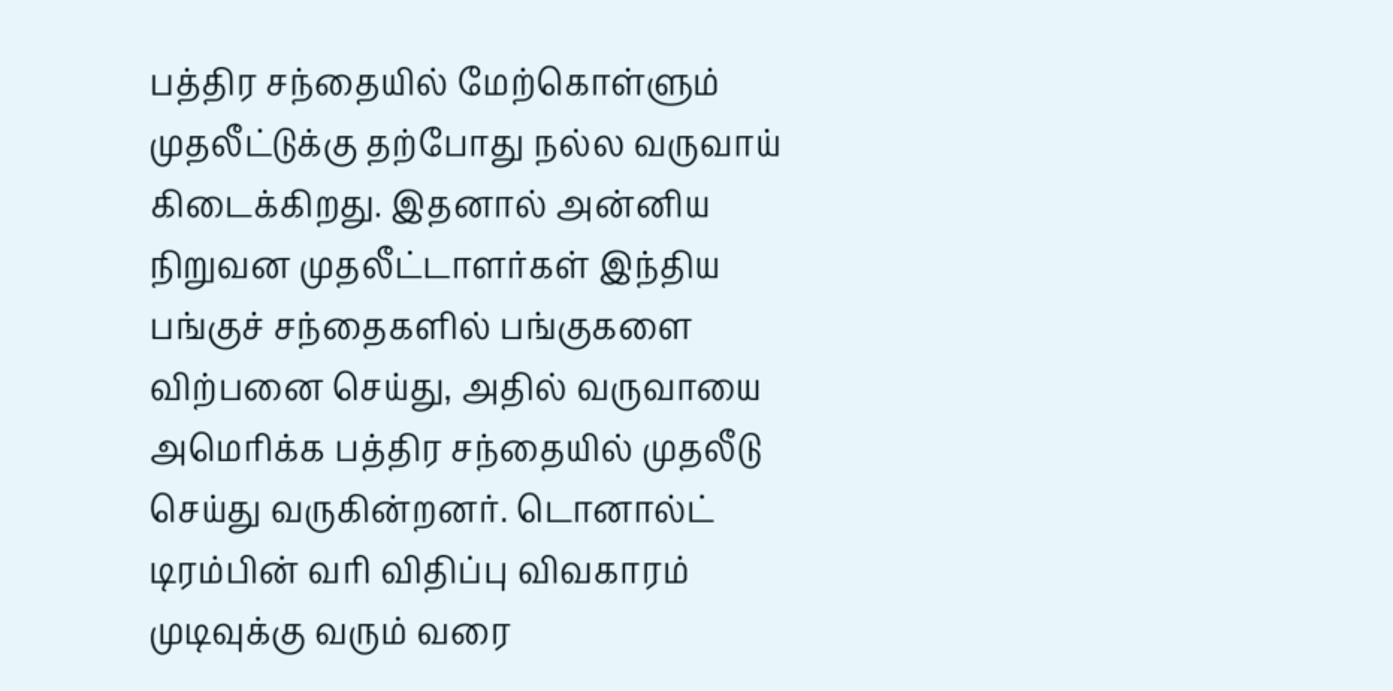பத்திர சந்தையில் மேற்கொள்ளும் முதலீட்டுக்கு தற்போது நல்ல வருவாய் கிடைக்கிறது. இதனால் அன்னிய நிறுவன முதலீட்டாளர்கள் இந்திய பங்குச் சந்தைகளில் பங்குகளை விற்பனை செய்து, அதில் வருவாயை அமெரிக்க பத்திர சந்தையில் முதலீடு செய்து வருகின்றனர். டொனால்ட் டிரம்பின் வரி விதிப்பு விவகாரம் முடிவுக்கு வரும் வரை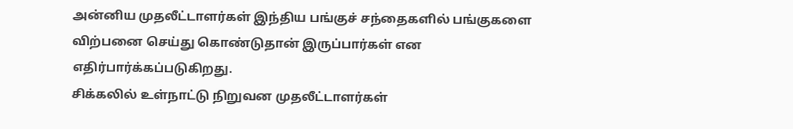அன்னிய முதலீட்டாளர்கள் இந்திய பங்குச் சந்தைகளில் பங்குகளை விற்பனை செய்து கொண்டுதான் இருப்பார்கள் என எதிர்பார்க்கப்படுகிறது.
சிக்கலில் உள்நாட்டு நிறுவன முதலீட்டாளர்கள்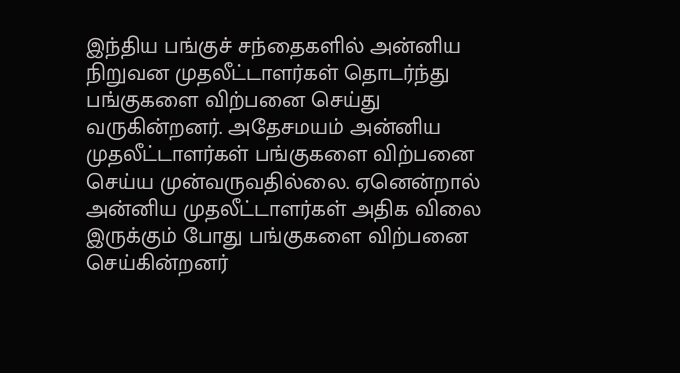இந்திய பங்குச் சந்தைகளில் அன்னிய நிறுவன முதலீட்டாளர்கள் தொடர்ந்து பங்குகளை விற்பனை செய்து வருகின்றனர். அதேசமயம் அன்னிய முதலீட்டாளர்கள் பங்குகளை விற்பனை செய்ய முன்வருவதில்லை. ஏனென்றால் அன்னிய முதலீட்டாளர்கள் அதிக விலை இருக்கும் போது பங்குகளை விற்பனை செய்கின்றனர்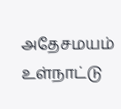அதேசமயம் உள்நாட்டு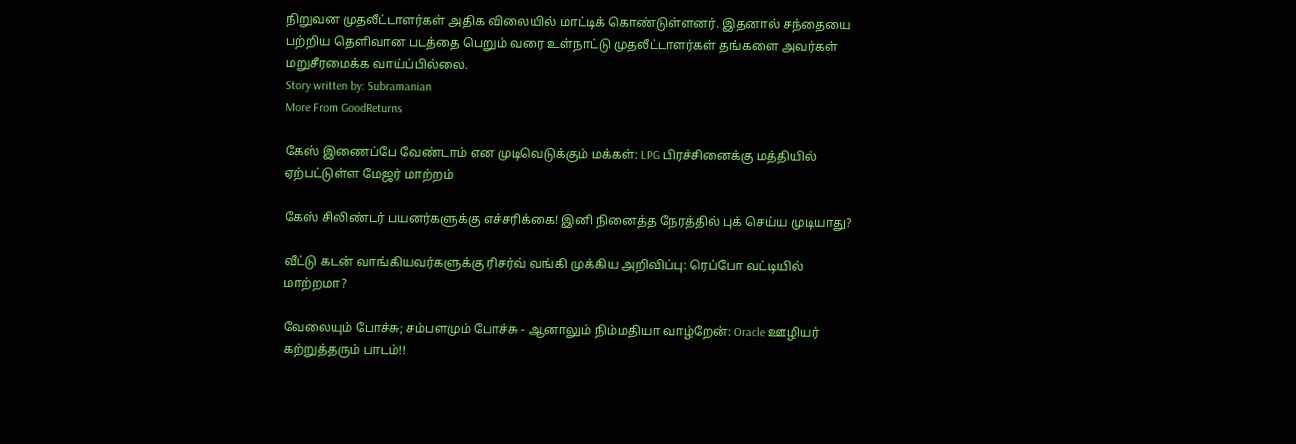நிறுவன முதலீட்டாளர்கள் அதிக விலையில் மாட்டிக் கொண்டுள்ளனர். இதனால் சந்தையை பற்றிய தெளிவான படத்தை பெறும் வரை உள்நாட்டு முதலீட்டாளர்கள் தங்களை அவர்கள் மறுசீரமைக்க வாய்ப்பில்லை.
Story written by: Subramanian
More From GoodReturns

கேஸ் இணைப்பே வேண்டாம் என முடிவெடுக்கும் மக்கள்: LPG பிரச்சினைக்கு மத்தியில் ஏற்பட்டுள்ள மேஜர் மாற்றம்

கேஸ் சிலிண்டர் பயனர்களுக்கு எச்சரிக்கை! இனி நினைத்த நேரத்தில் புக் செய்ய முடியாது?

வீட்டு கடன் வாங்கியவர்களுக்கு ரிசர்வ் வங்கி முக்கிய அறிவிப்பு: ரெப்போ வட்டியில் மாற்றமா?

வேலையும் போச்சு; சம்பளமும் போச்சு - ஆனாலும் நிம்மதியா வாழ்றேன்: Oracle ஊழியர் கற்றுத்தரும் பாடம்!!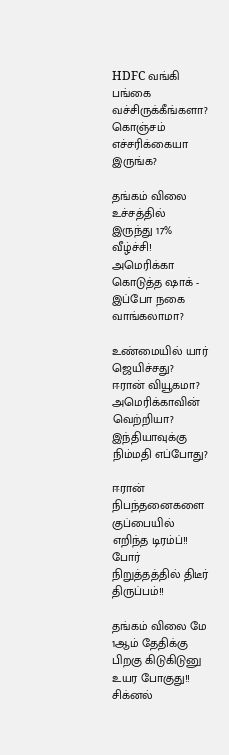HDFC வங்கி பங்கை வச்சிருக்கீங்களா? கொஞ்சம் எச்சரிக்கையா இருங்க?

தங்கம் விலை உச்சத்தில் இருந்து 17% வீழ்ச்சி! அமெரிக்கா கொடுத்த ஷாக் - இப்போ நகை வாங்கலாமா?

உண்மையில் யார் ஜெயிச்சது? ஈரான் வியூகமா? அமெரிக்காவின் வெற்றியா? இந்தியாவுக்கு நிம்மதி எப்போது?

ஈரான் நிபந்தனைகளை குப்பையில் எறிந்த டிரம்ப்!! போர் நிறுத்தத்தில் திடீர் திருப்பம்!!

தங்கம் விலை மே 1ஆம் தேதிக்கு பிறகு கிடுகிடுனு உயர போகுது!! சிக்னல்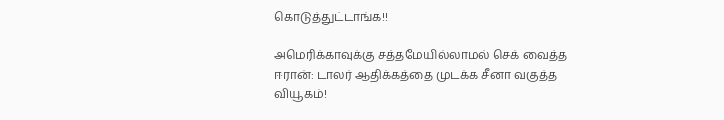கொடுத்துட்டாங்க!!

அமெரிக்காவுக்கு சத்தமேயில்லாமல் செக் வைத்த ஈரான்: டாலர் ஆதிக்கத்தை முடக்க சீனா வகுத்த வியூகம்!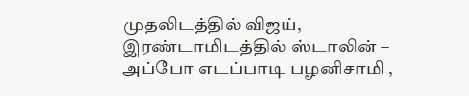முதலிடத்தில் விஜய், இரண்டாமிடத்தில் ஸ்டாலின் – அப்போ எடப்பாடி பழனிசாமி ,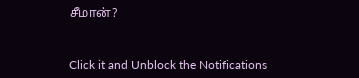சீமான்?



Click it and Unblock the Notifications